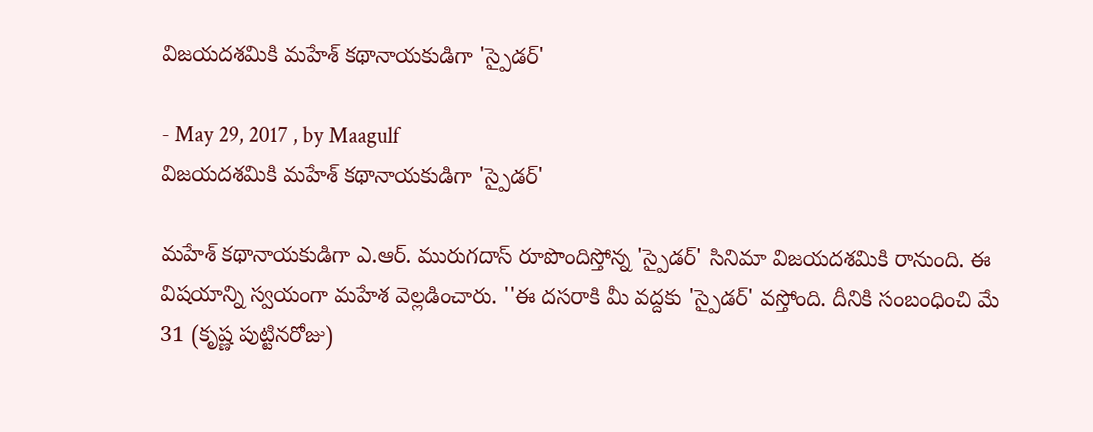విజయదశమికి మహేశ్ కథానాయకుడిగా 'స్పైడర్‌'

- May 29, 2017 , by Maagulf
విజయదశమికి మహేశ్ కథానాయకుడిగా 'స్పైడర్‌'

మహేశ్ కథానాయకుడిగా ఎ.ఆర్‌. మురుగదాస్‌ రూపొందిస్తోన్న 'స్పైడర్‌' సినిమా విజయదశమికి రానుంది. ఈ విషయాన్ని స్వయంగా మహేశ వెల్లడించారు. ''ఈ దసరాకి మీ వద్దకు 'స్పైడర్‌' వస్తోంది. దీనికి సంబంధించి మే 31 (కృష్ణ పుట్టినరోజు)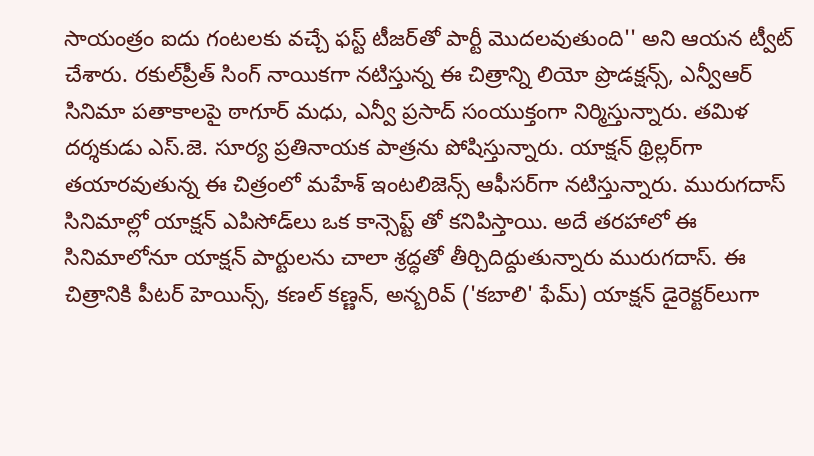సాయంత్రం ఐదు గంటలకు వచ్చే ఫస్ట్‌ టీజర్‌తో పార్టీ మొదలవుతుంది'' అని ఆయన ట్వీట్‌ చేశారు. రకుల్‌ప్రీత్ సింగ్‌ నాయికగా నటిస్తున్న ఈ చిత్రాన్ని లియో ప్రొడక్షన్స్, ఎన్వీఆర్‌ సినిమా పతాకాలపై ఠాగూర్‌ మధు, ఎన్వీ ప్రసాద్‌ సంయుక్తంగా నిర్మిస్తున్నారు. తమిళ దర్శకుడు ఎస్‌.జె. సూర్య ప్రతినాయక పాత్రను పోషిస్తున్నారు. యాక్షన్ థ్రిల్లర్‌గా తయారవుతున్న ఈ చిత్రంలో మహేశ్ ఇంటలిజెన్స్ ఆఫీసర్‌గా నటిస్తున్నారు. మురుగదాస్‌ సినిమాల్లో యాక్షన్ ఎపిసోడ్‌లు ఒక కాన్సెప్ట్ తో కనిపిస్తాయి. అదే తరహాలో ఈ సినిమాలోనూ యాక్షన్ పార్టులను చాలా శ్రద్ధతో తీర్చిదిద్దుతున్నారు మురుగదాస్‌. ఈ చిత్రానికి పీటర్‌ హెయిన్స్, కణల్‌ కణ్ణన్, అన్బరివ్‌ ('కబాలి' ఫేమ్‌) యాక్షన్ డైరెక్టర్‌లుగా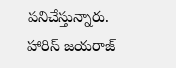పనిచేస్తున్నారు. హారిస్‌ జయరాజ్‌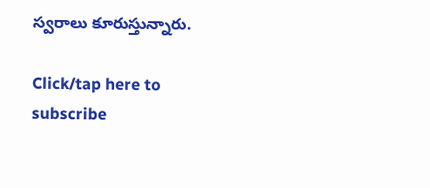స్వరాలు కూరుస్తున్నారు.

Click/tap here to subscribe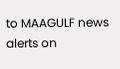to MAAGULF news alerts on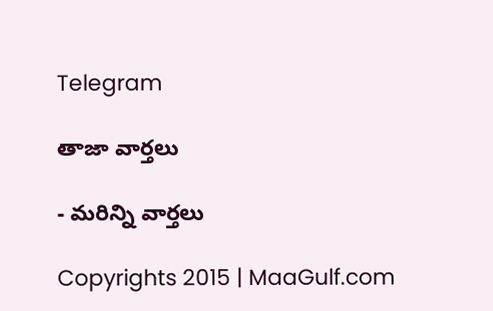Telegram

తాజా వార్తలు

- మరిన్ని వార్తలు

Copyrights 2015 | MaaGulf.com